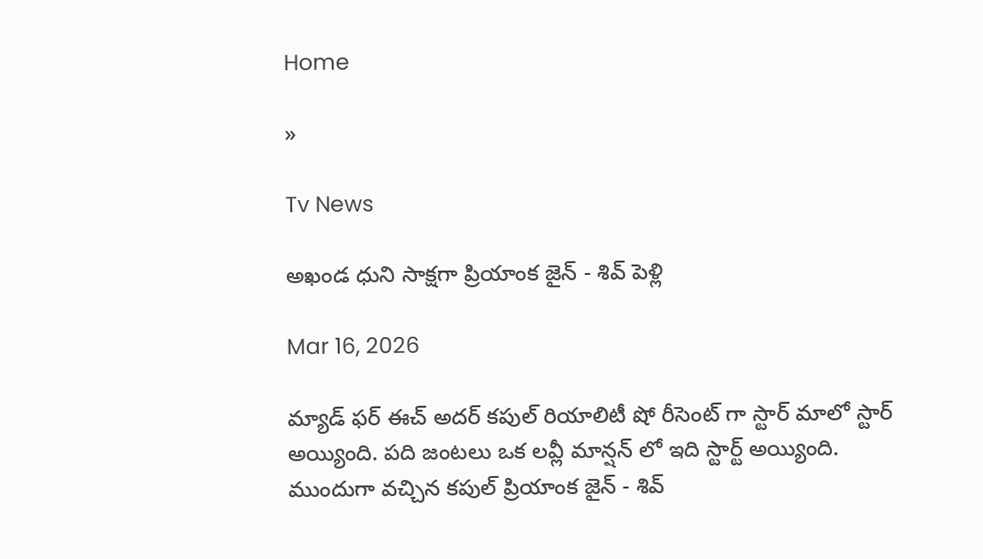Home

»

Tv News

అఖండ ధుని సాక్షగా ప్రియాంక జైన్ - శివ్ పెళ్లి

Mar 16, 2026

మ్యాడ్ ఫర్ ఈచ్ అదర్ కపుల్ రియాలిటీ షో రీసెంట్ గా స్టార్ మాలో స్టార్ అయ్యింది. పది జంటలు ఒక లవ్లీ మాన్షన్ లో ఇది స్టార్ట్ అయ్యింది. ముందుగా వచ్చిన కపుల్ ప్రియాంక జైన్ - శివ్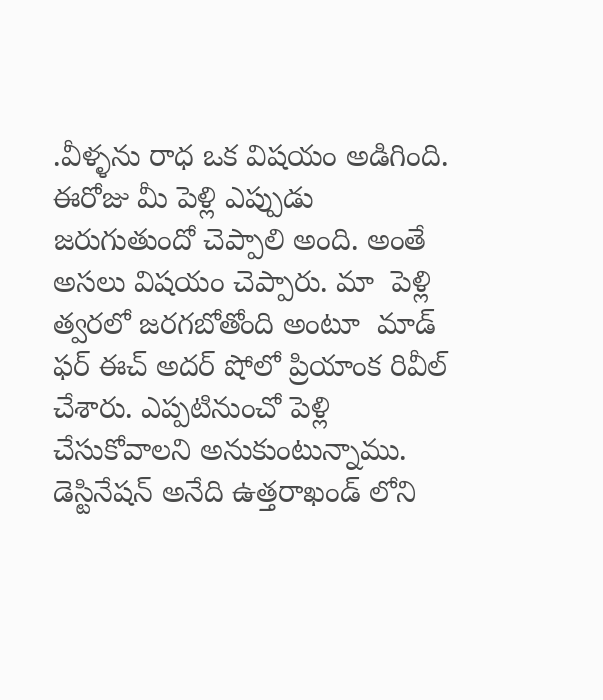.వీళ్ళను రాధ ఒక విషయం అడిగింది. ఈరోజు మీ పెళ్లి ఎప్పుడు జరుగుతుందో చెప్పాలి అంది. అంతే అసలు విషయం చెప్పారు. మా  పెళ్లి త్వరలో జరగబోతోంది అంటూ  మాడ్ ఫర్ ఈచ్ అదర్ షోలో ప్రియాంక రివీల్ చేశారు. ఎప్పటినుంచో పెళ్లి చేసుకోవాలని అనుకుంటున్నాము. డెస్టినేషన్ అనేది ఉత్తరాఖండ్ లోని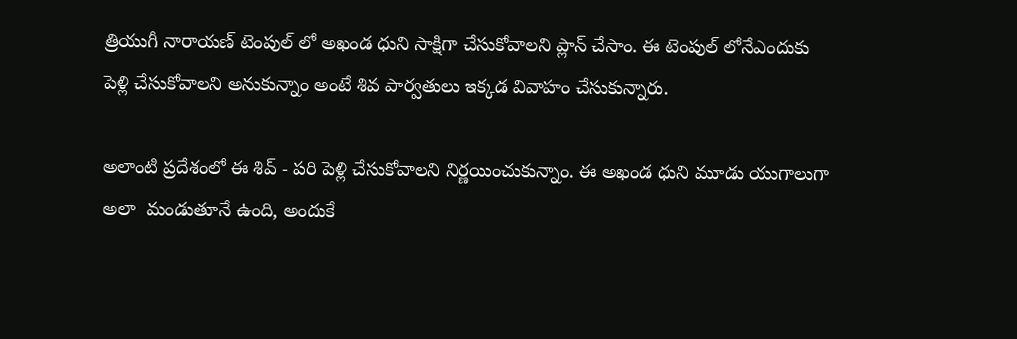త్రియుగీ నారాయణ్ టెంపుల్ లో అఖండ ధుని సాక్షిగా చేసుకోవాలని ప్లాన్ చేసాం. ఈ టెంపుల్ లోనేఎందుకు పెళ్లి చేసుకోవాలని అనుకున్నాం అంటే శివ పార్వతులు ఇక్కడ వివాహం చేసుకున్నారు.

అలాంటి ప్రదేశంలో ఈ శివ్ - పరి పెళ్లి చేసుకోవాలని నిర్ణయించుకున్నాం. ఈ అఖండ ధుని మూడు యుగాలుగా అలా  మండుతూనే ఉంది, అందుకే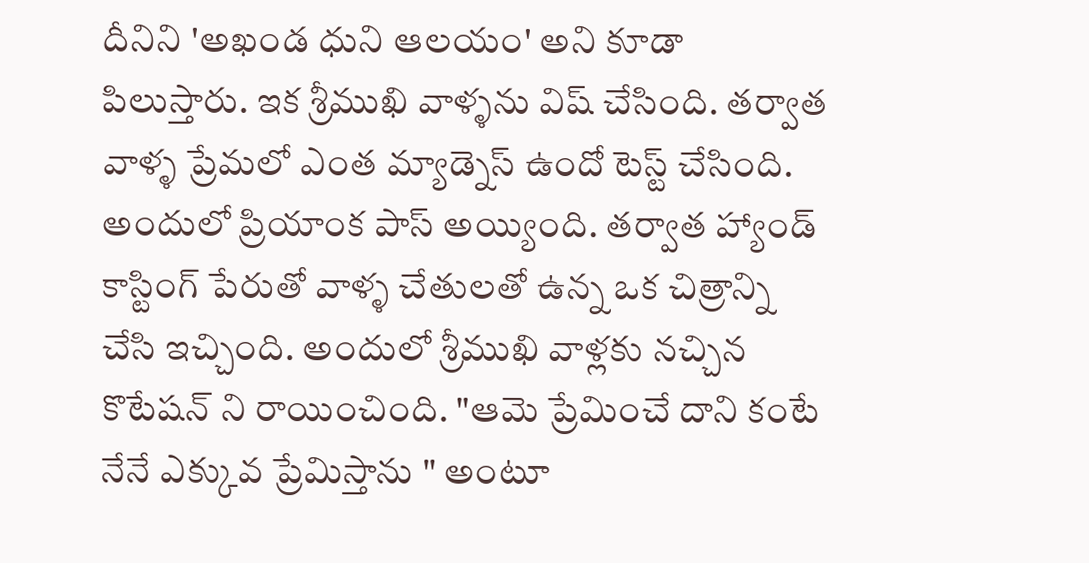దీనిని 'అఖండ ధుని ఆలయం' అని కూడా  పిలుస్తారు. ఇక శ్రీముఖి వాళ్ళను విష్ చేసింది. తర్వాత వాళ్ళ ప్రేమలో ఎంత మ్యాడ్నెస్ ఉందో టెస్ట్ చేసింది.  అందులో ప్రియాంక పాస్ అయ్యింది. తర్వాత హ్యాండ్ కాస్టింగ్ పేరుతో వాళ్ళ చేతులతో ఉన్న ఒక చిత్రాన్ని చేసి ఇచ్చింది. అందులో శ్రీముఖి వాళ్లకు నచ్చిన కొటేషన్ ని రాయించింది. "ఆమె ప్రేమించే దాని కంటే నేనే ఎక్కువ ప్రేమిస్తాను " అంటూ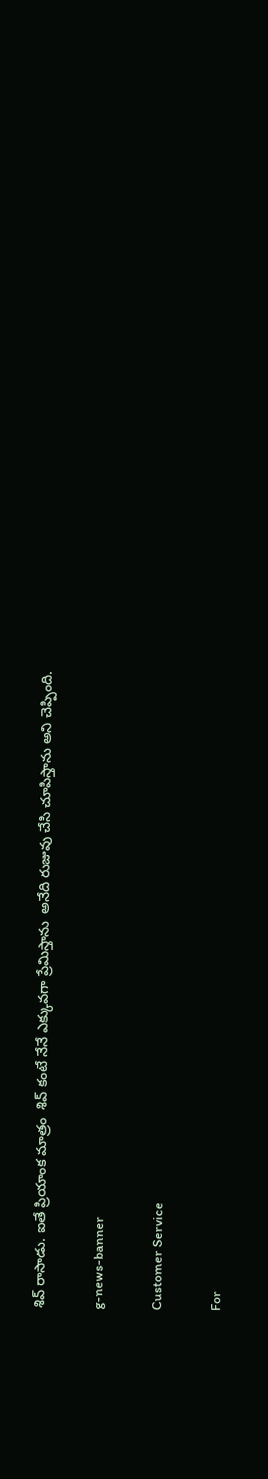శివ్ రాసాడు. ఐతే ప్రియాంక మాత్రం  శివ్ కంటే నేనే ఎక్కువగా ప్రేమిస్తాను  అనేది రుజువు చేసి చూపిస్తాను అని చెప్పింది.

g-news-banner

Customer Service

For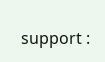support :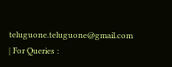teluguone.teluguone@gmail.com | For Queries :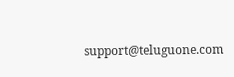support@teluguone.com